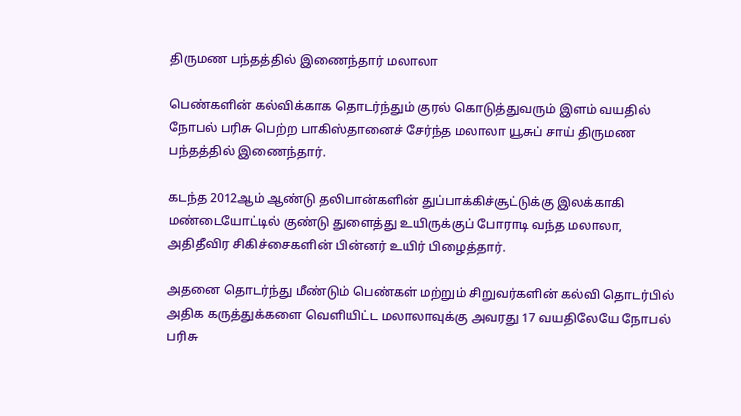திருமண பந்தத்தில் இணைந்தார் மலாலா

பெண்களின் கல்விக்காக தொடர்ந்தும் குரல் கொடுத்துவரும் இளம் வயதில் நோபல் பரிசு பெற்ற பாகிஸ்தானைச் சேர்ந்த மலாலா யூசுப் சாய் திருமண பந்தத்தில் இணைந்தார்.

கடந்த 2012ஆம் ஆண்டு தலிபான்களின் துப்பாக்கிச்சூட்டுக்கு இலக்காகி மண்டையோட்டில் குண்டு துளைத்து உயிருக்குப் போராடி வந்த மலாலா, அதிதீவிர சிகிச்சைகளின் பின்னர் உயிர் பிழைத்தார்.

அதனை தொடர்ந்து மீண்டும் பெண்கள் மற்றும் சிறுவர்களின் கல்வி தொடர்பில் அதிக கருத்துக்களை வெளியிட்ட மலாலாவுக்கு அவரது 17 வயதிலேயே நோபல் பரிசு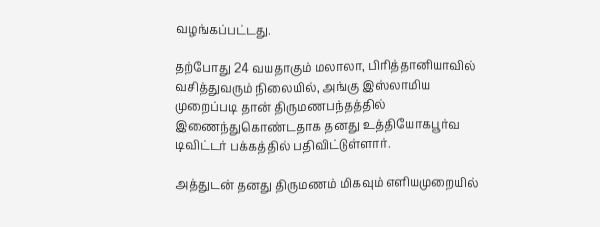வழங்கப்பட்டது.

தற்போது 24 வயதாகும் மலாலா, பிரித்தானியாவில் வசித்துவரும் நிலையில், அங்கு இஸ்லாமிய முறைப்படி தான் திருமணபந்தத்தில் இணைந்துகொண்டதாக தனது உத்தியோகபூர்வ டிவிட்டர் பக்கத்தில் பதிவிட்டுள்ளார்.

அத்துடன் தனது திருமணம் மிகவும் எளியமுறையில்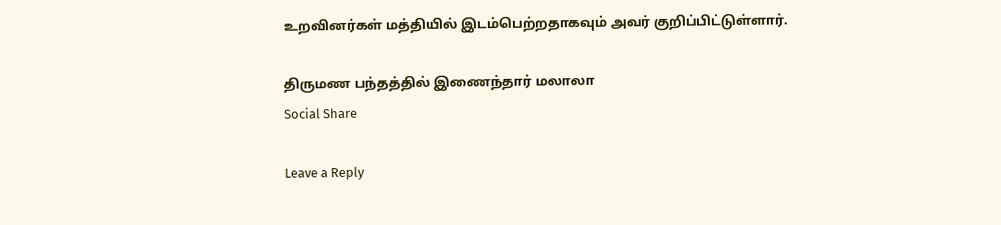உறவினர்கள் மத்தியில் இடம்பெற்றதாகவும் அவர் குறிப்பிட்டுள்ளார்.

திருமண பந்தத்தில் இணைந்தார் மலாலா
Social Share

Leave a Reply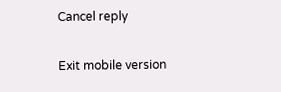Cancel reply

Exit mobile version